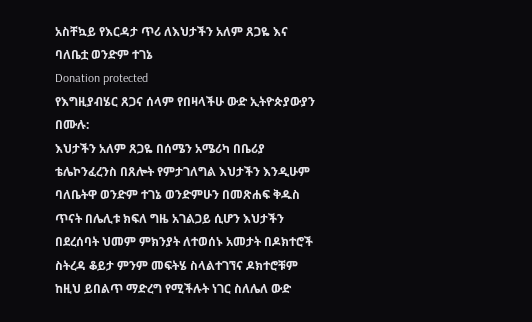አስቸኳይ የእርዳታ ጥሪ ለእህታችን አለም ጸጋዬ እና ባለቤቷ ወንድም ተገኔ
Donation protected
የእግዚያብሄር ጸጋና ሰላም የበዛላችሁ ውድ ኢትዮጵያውያን በሙሉ:
እህታችን አለም ጸጋዬ በሰሜን አሜሪካ በቤሪያ ቴሌኮንፈረንስ በጸሎት የምታገለግል እህታችን እንዲሁም ባለቤትዋ ወንድም ተገኔ ወንድምሁን በመጽሐፍ ቅዱስ ጥናት በሌሊቱ ክፍለ ግዜ አገልጋይ ሲሆን እህታችን በደረሰባት ህመም ምክንያት ለተወሰኑ አመታት በዶክተሮች ስትረዳ ቆይታ ምንም መፍትሄ ስላልተገኘና ዶክተሮቹም ከዚህ ይበልጥ ማድረግ የሚችሉት ነገር ስለሌለ ውድ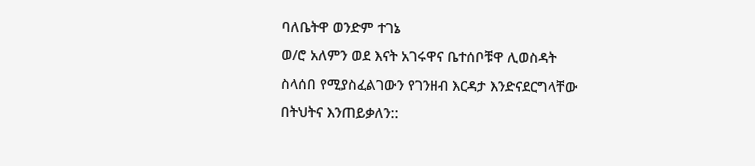ባለቤትዋ ወንድም ተገኔ
ወ/ሮ አለምን ወደ እናት አገሩዋና ቤተሰቦቹዋ ሊወስዳት ስላሰበ የሚያስፈልገውን የገንዘብ እርዳታ እንድናደርግላቸው በትህትና እንጠይቃለን::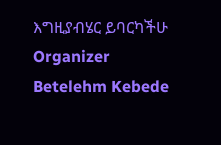እግዚያብሄር ይባርካችሁ
Organizer
Betelehm Kebede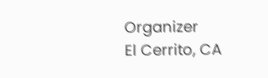Organizer
El Cerrito, CA